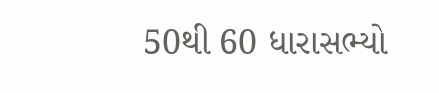50થી 60 ધારાસભ્યો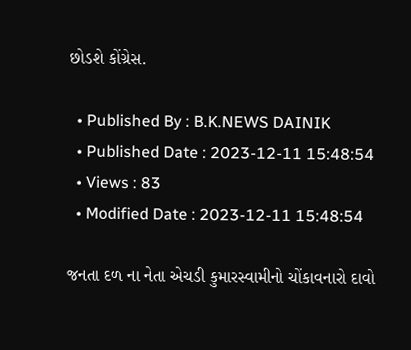છોડશે કોંગ્રેસ.

  • Published By : B.K.NEWS DAINIK
  • Published Date : 2023-12-11 15:48:54
  • Views : 83
  • Modified Date : 2023-12-11 15:48:54

જનતા દળ ના નેતા એચડી કુમારસ્વામીનો ચોંકાવનારો દાવો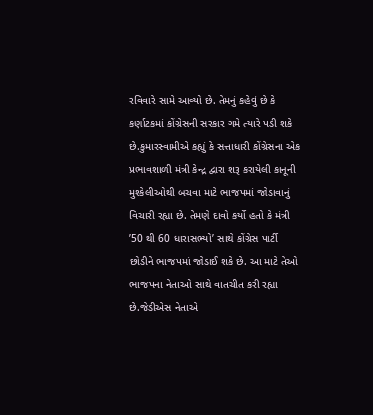રવિવારે સામે આવ્યો છે. તેમનું કહેવું છે કે કર્ણાટકમાં કોંગ્રેસની સરકાર ગમે ત્યારે પડી શકે છે.કુમારસ્વામીએ કહ્યું કે સત્તાધારી કોંગ્રેસના એક પ્રભાવશાળી મંત્રી કેન્દ્ર દ્વારા શરૂ કરાયેલી કાનૂની મુશ્કેલીઓથી બચવા માટે ભાજપમાં જોડાવાનું વિચારી રહ્યા છે. તેમણે દાવો કર્યો હતો કે મંત્રી ’50 થી 60 ધારાસભ્યો’ સાથે કોંગ્રેસ પાર્ટી છોડીને ભાજપમાં જોડાઈ શકે છે. આ માટે તેઓ ભાજપના નેતાઓ સાથે વાતચીત કરી રહ્યા છે.જેડીએસ નેતાએ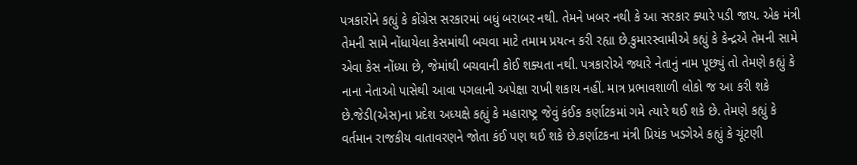પત્રકારોને કહ્યું કે કોંગ્રેસ સરકારમાં બધું બરાબર નથી. તેમને ખબર નથી કે આ સરકાર ક્યારે પડી જાય. એક મંત્રી તેમની સામે નોંધાયેલા કેસમાંથી બચવા માટે તમામ પ્રયત્ન કરી રહ્યા છે.કુમારસ્વામીએ કહ્યું કે કેન્દ્રએ તેમની સામે એવા કેસ નોંધ્યા છે, જેમાંથી બચવાની કોઈ શક્યતા નથી. પત્રકારોએ જ્યારે નેતાનું નામ પૂછ્યું તો તેમણે કહ્યું કે નાના નેતાઓ પાસેથી આવા પગલાની અપેક્ષા રાખી શકાય નહીં. માત્ર પ્રભાવશાળી લોકો જ આ કરી શકે છે.જેડી(એસ)ના પ્રદેશ અધ્યક્ષે કહ્યું કે મહારાષ્ટ્ર જેવું કંઈક કર્ણાટકમાં ગમે ત્યારે થઈ શકે છે. તેમણે કહ્યું કે વર્તમાન રાજકીય વાતાવરણને જોતા કંઈ પણ થઈ શકે છે.કર્ણાટકના મંત્રી પ્રિયંક ખડગેએ કહ્યું કે ચૂંટણી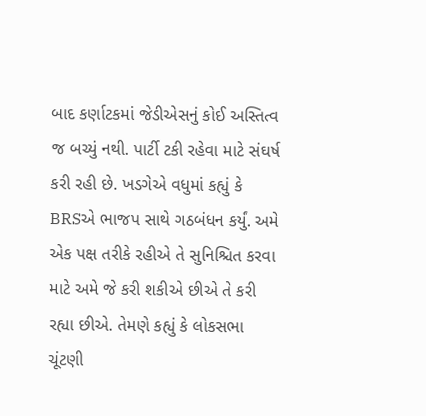બાદ કર્ણાટકમાં જેડીએસનું કોઈ અસ્તિત્વ જ બચ્યું નથી. પાર્ટી ટકી રહેવા માટે સંઘર્ષ કરી રહી છે. ખડગેએ વધુમાં કહ્યું કે BRSએ ભાજપ સાથે ગઠબંધન કર્યું. અમે એક પક્ષ તરીકે રહીએ તે સુનિશ્ચિત કરવા માટે અમે જે કરી શકીએ છીએ તે કરી રહ્યા છીએ. તેમણે કહ્યું કે લોકસભા ચૂંટણી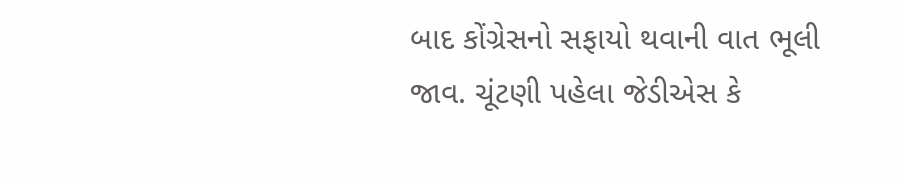બાદ કોંગ્રેસનો સફાયો થવાની વાત ભૂલી જાવ. ચૂંટણી પહેલા જેડીએસ કે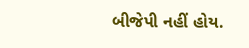બીજેપી નહીં હોય.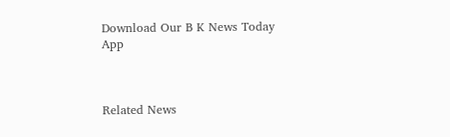Download Our B K News Today App



Related News